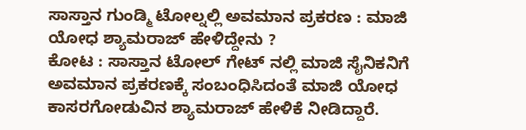ಸಾಸ್ತಾನ ಗುಂಡ್ಮಿ ಟೋಲ್ನಲ್ಲಿ ಅವಮಾನ ಪ್ರಕರಣ : ಮಾಜಿ ಯೋಧ ಶ್ಯಾಮರಾಜ್ ಹೇಳಿದ್ದೇನು ?
ಕೋಟ : ಸಾಸ್ತಾನ ಟೋಲ್ ಗೇಟ್ ನಲ್ಲಿ ಮಾಜಿ ಸೈನಿಕನಿಗೆ ಅವಮಾನ ಪ್ರಕರಣಕ್ಕೆ ಸಂಬಂಧಿಸಿದಂತೆ ಮಾಜಿ ಯೋಧ ಕಾಸರಗೋಡುವಿನ ಶ್ಯಾಮರಾಜ್ ಹೇಳಿಕೆ ನೀಡಿದ್ದಾರೆ.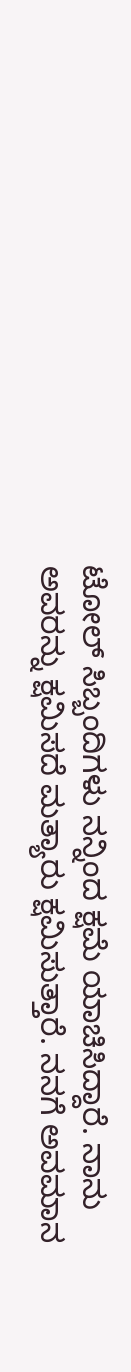ಟೋಲ್ ಸಿಬ್ಬಂದಿಗಳು ನನ್ನಿಂದ ಕ್ಷಮೆ ಯಾಚಿಸಿದ್ದಾರೆ. ನಾನು ಅವರನ್ನು ಕ್ಷಮಿಸದೆ ಮತ್ಯಾರು ಕ್ಷಮಿಸುತ್ತಾರೆ. ನನಗೆ ಅವಮಾನ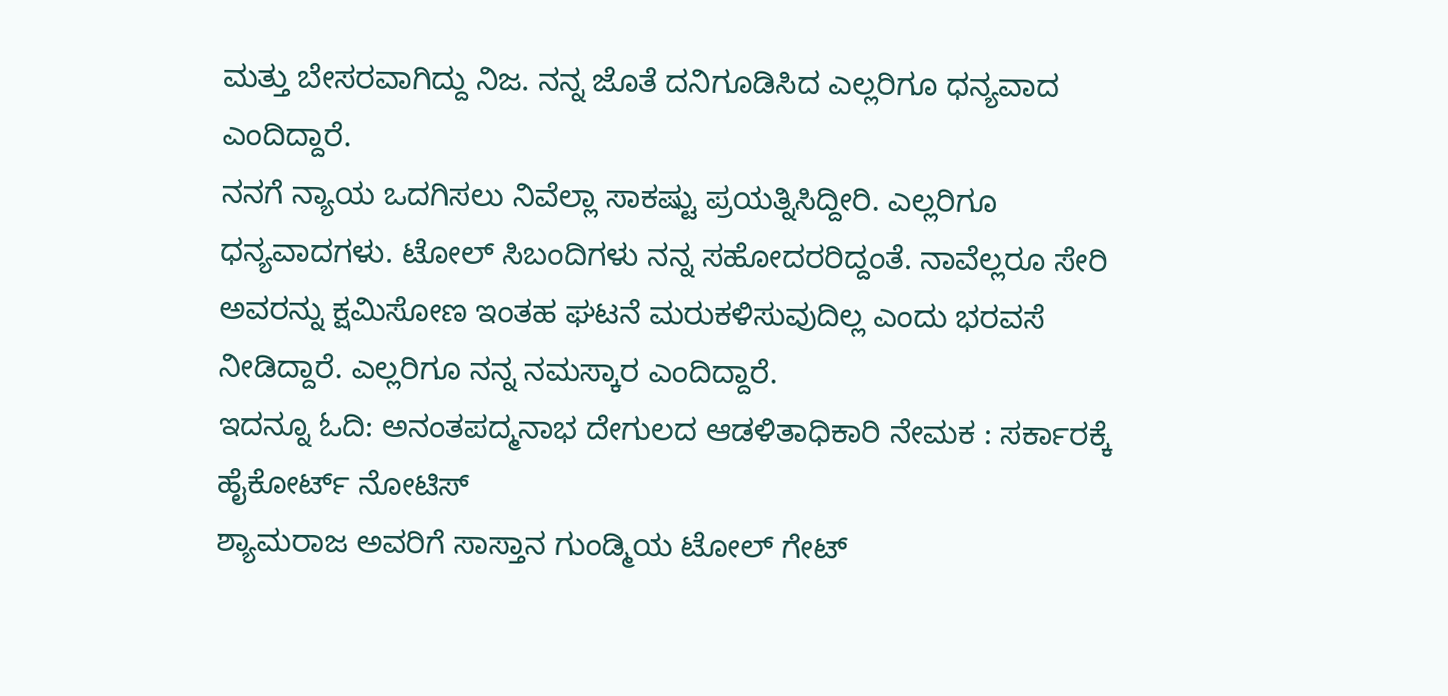ಮತ್ತು ಬೇಸರವಾಗಿದ್ದು ನಿಜ. ನನ್ನ ಜೊತೆ ದನಿಗೂಡಿಸಿದ ಎಲ್ಲರಿಗೂ ಧನ್ಯವಾದ ಎಂದಿದ್ದಾರೆ.
ನನಗೆ ನ್ಯಾಯ ಒದಗಿಸಲು ನಿವೆಲ್ಲಾ ಸಾಕಷ್ಟು ಪ್ರಯತ್ನಿಸಿದ್ದೀರಿ. ಎಲ್ಲರಿಗೂ ಧನ್ಯವಾದಗಳು. ಟೋಲ್ ಸಿಬಂದಿಗಳು ನನ್ನ ಸಹೋದರರಿದ್ದಂತೆ. ನಾವೆಲ್ಲರೂ ಸೇರಿ ಅವರನ್ನು ಕ್ಷಮಿಸೋಣ ಇಂತಹ ಘಟನೆ ಮರುಕಳಿಸುವುದಿಲ್ಲ ಎಂದು ಭರವಸೆ ನೀಡಿದ್ದಾರೆ. ಎಲ್ಲರಿಗೂ ನನ್ನ ನಮಸ್ಕಾರ ಎಂದಿದ್ದಾರೆ.
ಇದನ್ನೂ ಓದಿ: ಅನಂತಪದ್ಮನಾಭ ದೇಗುಲದ ಆಡಳಿತಾಧಿಕಾರಿ ನೇಮಕ : ಸರ್ಕಾರಕ್ಕೆ ಹೈಕೋರ್ಟ್ ನೋಟಿಸ್
ಶ್ಯಾಮರಾಜ ಅವರಿಗೆ ಸಾಸ್ತಾನ ಗುಂಡ್ಮಿಯ ಟೋಲ್ ಗೇಟ್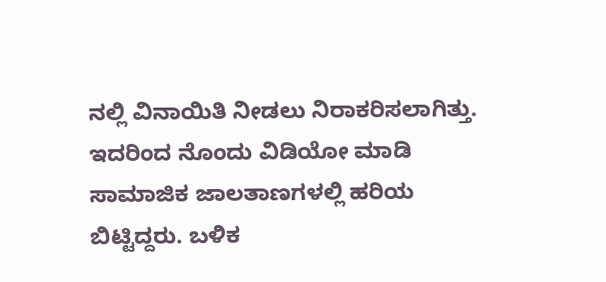ನಲ್ಲಿ ವಿನಾಯಿತಿ ನೀಡಲು ನಿರಾಕರಿಸಲಾಗಿತ್ತು. ಇದರಿಂದ ನೊಂದು ವಿಡಿಯೋ ಮಾಡಿ ಸಾಮಾಜಿಕ ಜಾಲತಾಣಗಳಲ್ಲಿ ಹರಿಯ ಬಿಟ್ಟಿದ್ದರು. ಬಳಿಕ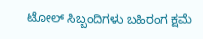ಟೋಲ್ ಸಿಬ್ಬಂದಿಗಳು ಬಹಿರಂಗ ಕ್ಷಮೆ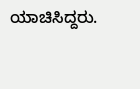ಯಾಚಿಸಿದ್ದರು.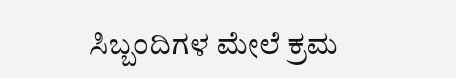ಸಿಬ್ಬಂದಿಗಳ ಮೇಲೆ ಕ್ರಮ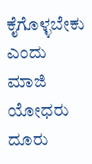ಕೈಗೊಳ್ಳಬೇಕು ಎಂದು ಮಾಜಿ ಯೋಧರು ದೂರು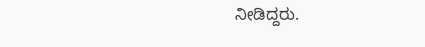ನೀಡಿದ್ದರು.